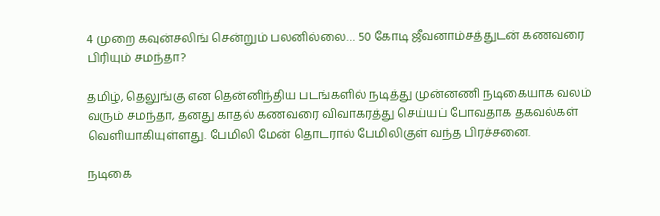4 முறை கவுன்சலிங் சென்றும் பலனில்லை… 50 கோடி ஜீவனாம்சத்துடன் கணவரை பிரியும் சமந்தா?

தமிழ், தெலுங்கு என தென்னிந்திய படங்களில் நடித்து முன்னணி நடிகையாக வலம் வரும் சமந்தா, தனது காதல் கணவரை விவாகரத்து செய்யப் போவதாக தகவல்கள் வெளியாகியுள்ளது. பேமிலி மேன் தொடரால் பேமிலிகுள் வந்த பிரச்சனை.

நடிகை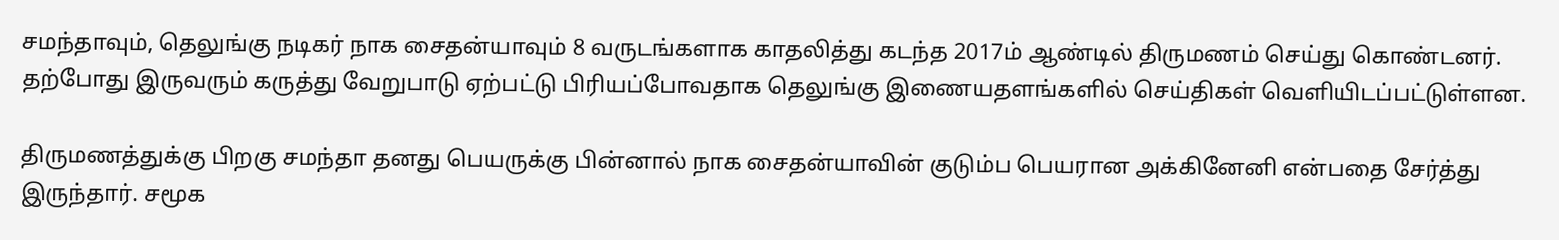சமந்தாவும், தெலுங்கு நடிகர் நாக சைதன்யாவும் 8 வருடங்களாக காதலித்து கடந்த 2017ம் ஆண்டில் திருமணம் செய்து கொண்டனர். தற்போது இருவரும் கருத்து வேறுபாடு ஏற்பட்டு பிரியப்போவதாக தெலுங்கு இணையதளங்களில் செய்திகள் வெளியிடப்பட்டுள்ளன.

திருமணத்துக்கு பிறகு சமந்தா தனது பெயருக்கு பின்னால் நாக சைதன்யாவின் குடும்ப பெயரான அக்கினேனி என்பதை சேர்த்து இருந்தார். சமூக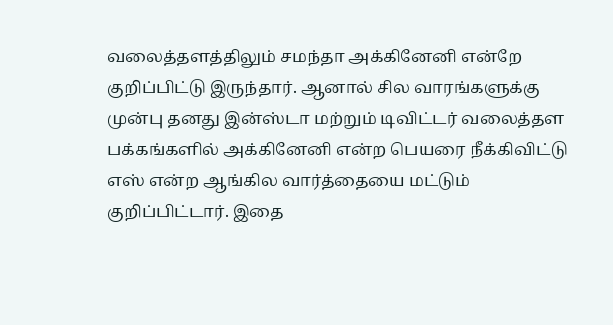வலைத்தளத்திலும் சமந்தா அக்கினேனி என்றே குறிப்பிட்டு இருந்தார். ஆனால் சில வாரங்களுக்கு முன்பு தனது இன்ஸ்டா மற்றும் டிவிட்டர் வலைத்தள பக்கங்களில் அக்கினேனி என்ற பெயரை நீக்கிவிட்டு எஸ் என்ற ஆங்கில வார்த்தையை மட்டும் குறிப்பிட்டார். இதை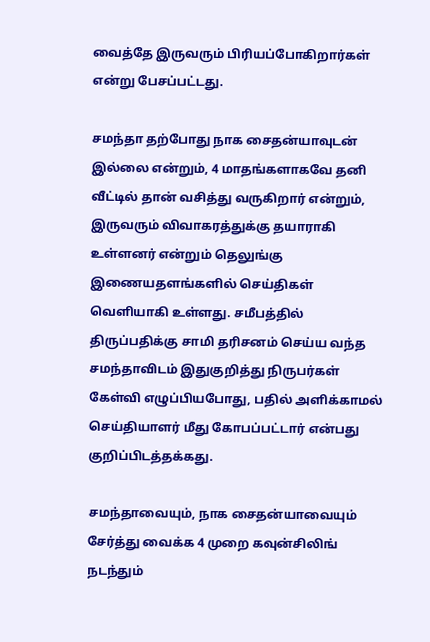வைத்தே இருவரும் பிரியப்போகிறார்கள் என்று பேசப்பட்டது.

சமந்தா தற்போது நாக சைதன்யாவுடன் இல்லை என்றும், 4 மாதங்களாகவே தனி வீட்டில் தான் வசித்து வருகிறார் என்றும், இருவரும் விவாகரத்துக்கு தயாராகி உள்ளனர் என்றும் தெலுங்கு இணையதளங்களில் செய்திகள் வெளியாகி உள்ளது. சமீபத்தில் திருப்பதிக்கு சாமி தரிசனம் செய்ய வந்த சமந்தாவிடம் இதுகுறித்து நிருபர்கள் கேள்வி எழுப்பியபோது, பதில் அளிக்காமல் செய்தியாளர் மீது கோபப்பட்டார் என்பது குறிப்பிடத்தக்கது.

சமந்தாவையும், நாக சைதன்யாவையும் சேர்த்து வைக்க 4 முறை கவுன்சிலிங் நடந்தும்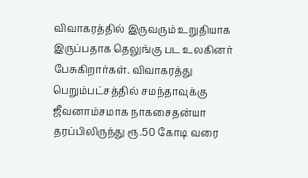விவாகரத்தில் இருவரும் உறுதியாக இருப்பதாக தெலுங்கு பட உலகினர் பேசுகிறார்கள். விவாகரத்து பெறும்பட்சத்தில் சமந்தாவுக்கு ஜீவனாம்சமாக நாகசைதன்யா தரப்பிலிருந்து ரூ.50 கோடி வரை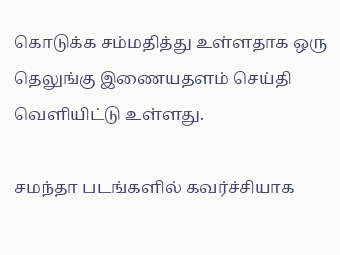கொடுக்க சம்மதித்து உள்ளதாக ஒரு தெலுங்கு இணையதளம் செய்தி வெளியிட்டு உள்ளது.

சமந்தா படங்களில் கவர்ச்சியாக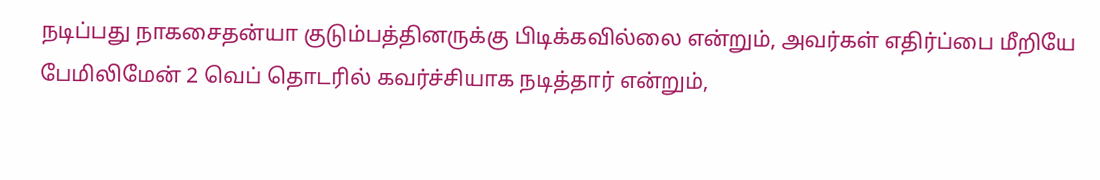நடிப்பது நாகசைதன்யா குடும்பத்தினருக்கு பிடிக்கவில்லை என்றும், அவர்கள் எதிர்ப்பை மீறியே பேமிலிமேன் 2 வெப் தொடரில் கவர்ச்சியாக நடித்தார் என்றும்,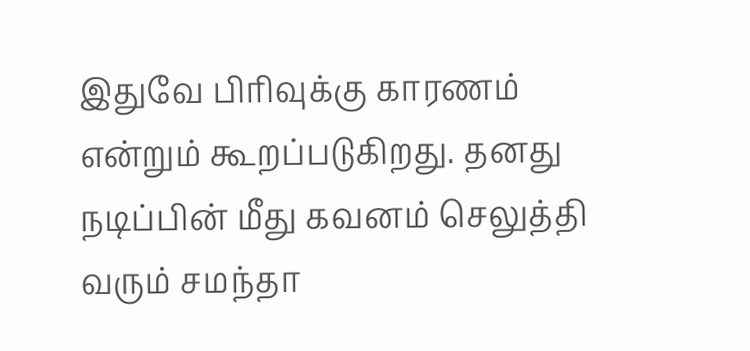இதுவே பிரிவுக்கு காரணம் என்றும் கூறப்படுகிறது. தனது நடிப்பின் மீது கவனம் செலுத்தி வரும் சமந்தா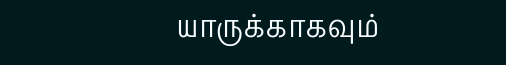யாருக்காகவும்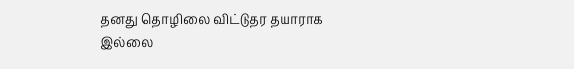தனது தொழிலை விட்டுதர தயாராக இல்லை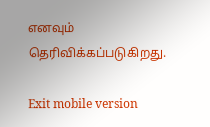எனவும் தெரிவிக்கப்படுகிறது.

Exit mobile version